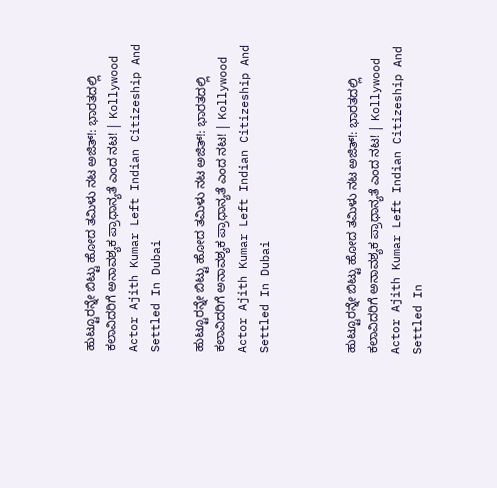ಹುಟ್ಟೂರನ್ನೇ ಬಿಟ್ಟು ಹೋದ ತಮಿಳು ನಟ ಅಜಿತ್!: ಭಾರತದಲ್ಲಿ ಕಲಾವಿದರಿಗೆ ಅನಾವಶ್ಯಕ ಪ್ರಾಧಾನ್ಯತೆ ಎಂದ ನಟ! | Kollywood Actor Ajith Kumar Left Indian Citizeship And Settled In Dubai

ಹುಟ್ಟೂರನ್ನೇ ಬಿಟ್ಟು ಹೋದ ತಮಿಳು ನಟ ಅಜಿತ್!: ಭಾರತದಲ್ಲಿ ಕಲಾವಿದರಿಗೆ ಅನಾವಶ್ಯಕ ಪ್ರಾಧಾನ್ಯತೆ ಎಂದ ನಟ! | Kollywood Actor Ajith Kumar Left Indian Citizeship And Settled In Dubai



ಹುಟ್ಟೂರನ್ನೇ ಬಿಟ್ಟು ಹೋದ ತಮಿಳು ನಟ ಅಜಿತ್!: ಭಾರತದಲ್ಲಿ ಕಲಾವಿದರಿಗೆ ಅನಾವಶ್ಯಕ ಪ್ರಾಧಾನ್ಯತೆ ಎಂದ ನಟ! | Kollywood Actor Ajith Kumar Left Indian Citizeship And Settled In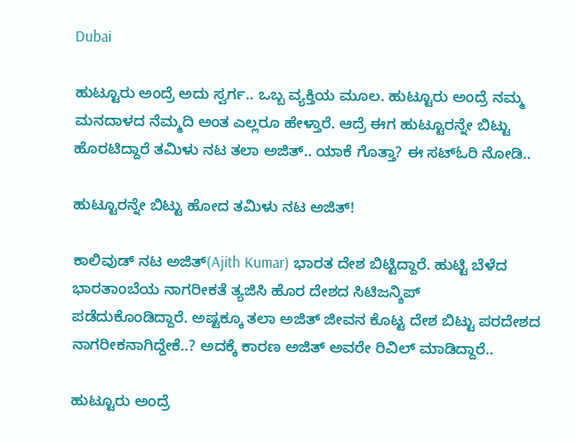Dubai

ಹುಟ್ಟೂರು ಅಂದ್ರೆ ಅದು ಸ್ವರ್ಗ.. ಒಬ್ಬ ವ್ಯಕ್ತಿಯ ಮೂಲ. ಹುಟ್ಟೂರು ಅಂದ್ರೆ ನಮ್ಮ ಮನದಾಳದ ನೆಮ್ಮದಿ ಅಂತ ಎಲ್ಲರೂ ಹೇಳ್ತಾರೆ. ಆದ್ರೆ ಈಗ ಹುಟ್ಟೂರನ್ನೇ ಬಿಟ್ಟು ಹೊರಟಿದ್ದಾರೆ ತಮಿಳು ನಟ ತಲಾ ಅಜಿತ್.. ಯಾಕೆ ಗೊತ್ತಾ? ಈ ಸಟ್ಓರಿ ನೋಡಿ..

ಹುಟ್ಟೂರನ್ನೇ ಬಿಟ್ಟು ಹೋದ ತಮಿಳು ನಟ ಅಜಿತ್!

ಕಾಲಿವುಡ್ ನಟ ಅಜಿತ್(Ajith Kumar) ಭಾರತ ದೇಶ ಬಿಟ್ಟಿದ್ದಾರೆ. ಹುಟ್ಟಿ ಬೆಳೆದ ಭಾರತಾಂಬೆಯ ನಾಗರೀಕತೆ ತ್ಯಜಿಸಿ ಹೊರ ದೇಶದ ಸಿಟಿಜನ್ಶಿಪ್ ಪಡೆದುಕೊಂಡಿದ್ದಾರೆ. ಅಷ್ಟಕ್ಕೂ ತಲಾ ಅಜಿತ್ ಜೀವನ ಕೊಟ್ಟ ದೇಶ ಬಿಟ್ಟು ಪರದೇಶದ ನಾಗರೀಕನಾಗಿದ್ದೇಕೆ..? ಅದಕ್ಕೆ ಕಾರಣ ಅಜಿತ್ ಅವರೇ ರಿವಿಲ್ ಮಾಡಿದ್ದಾರೆ..

ಹುಟ್ಟೂರು ಅಂದ್ರೆ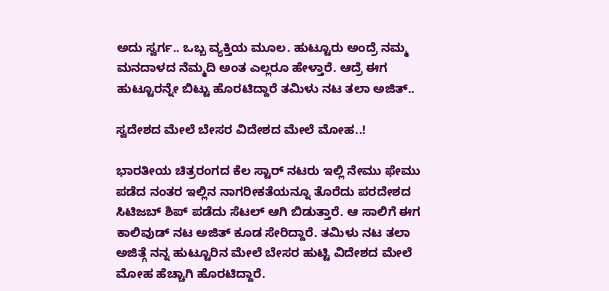ಅದು ಸ್ವರ್ಗ.. ಒಬ್ಬ ವ್ಯಕ್ತಿಯ ಮೂಲ. ಹುಟ್ಟೂರು ಅಂದ್ರೆ ನಮ್ಮ ಮನದಾಳದ ನೆಮ್ಮದಿ ಅಂತ ಎಲ್ಲರೂ ಹೇಳ್ತಾರೆ. ಆದ್ರೆ ಈಗ ಹುಟ್ಟೂರನ್ನೇ ಬಿಟ್ಟು ಹೊರಟಿದ್ದಾರೆ ತಮಿಳು ನಟ ತಲಾ ಅಜಿತ್..

ಸ್ವದೇಶದ ಮೇಲೆ ಬೇಸರ ವಿದೇಶದ ಮೇಲೆ ಮೋಹ..!

ಭಾರತೀಯ ಚಿತ್ರರಂಗದ ಕೆಲ ಸ್ಟಾರ್ ನಟರು ಇಲ್ಲಿ ನೇಮು ಫೇಮು ಪಡೆದ ನಂತರ ಇಲ್ಲಿನ ನಾಗರೀಕತೆಯನ್ನೂ ತೊರೆದು ಪರದೇಶದ ಸಿಟಿಜಬ್ ಶಿಪ್ ಪಡೆದು ಸೆಟಲ್ ಆಗಿ ಬಿಡುತ್ತಾರೆ. ಆ ಸಾಲಿಗೆ ಈಗ ಕಾಲಿವುಡ್ ನಟ ಅಜಿತ್ ಕೂಡ ಸೇರಿದ್ದಾರೆ. ತಮಿಳು ನಟ ತಲಾ ಅಜಿತ್ಗೆ ನನ್ನ ಹುಟ್ಟೂರಿನ ಮೇಲೆ ಬೇಸರ ಹುಟ್ಟಿ ವಿದೇಶದ ಮೇಲೆ ಮೋಹ ಹೆಚ್ಚಾಗಿ ಹೊರಟಿದ್ದಾರೆ.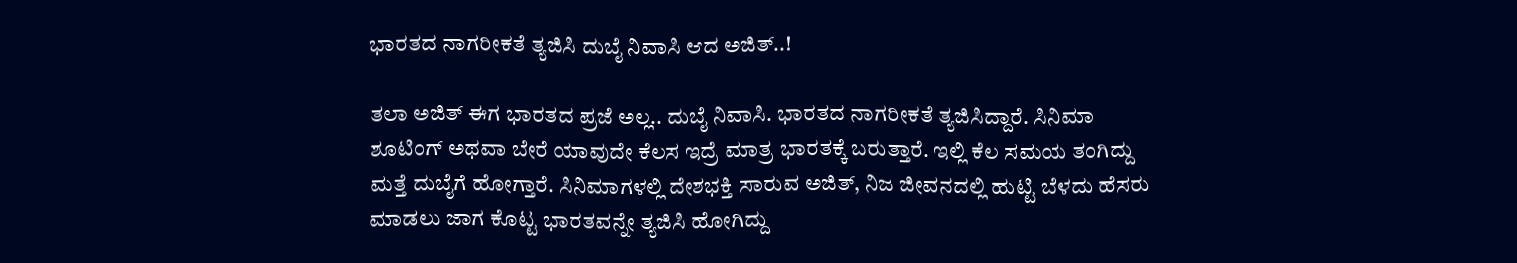ಭಾರತದ ನಾಗರೀಕತೆ ತ್ಯಜಿಸಿ ದುಬೈ ನಿವಾಸಿ ಆದ ಅಜಿತ್..!

ತಲಾ ಅಜಿತ್ ಈಗ ಭಾರತದ ಪ್ರಜೆ ಅಲ್ಲ.. ದುಬೈ ನಿವಾಸಿ. ಭಾರತದ ನಾಗರೀಕತೆ ತ್ಯಜಿಸಿದ್ದಾರೆ. ಸಿನಿಮಾ ಶೂಟಿಂಗ್ ಅಥವಾ ಬೇರೆ ಯಾವುದೇ ಕೆಲಸ ಇದ್ರೆ ಮಾತ್ರ ಭಾರತಕ್ಕೆ ಬರುತ್ತಾರೆ. ಇಲ್ಲಿ ಕೆಲ ಸಮಯ ತಂಗಿದ್ದು ಮತ್ತೆ ದುಬೈಗೆ ಹೋಗ್ತಾರೆ. ಸಿನಿಮಾಗಳಲ್ಲಿ ದೇಶಭಕ್ತಿ ಸಾರುವ ಅಜಿತ್, ನಿಜ ಜೀವನದಲ್ಲಿ ಹುಟ್ಟಿ ಬೆಳದು ಹೆಸರು ಮಾಡಲು ಜಾಗ ಕೊಟ್ಟ ಭಾರತವನ್ನೇ ತ್ಯಜಿಸಿ ಹೋಗಿದ್ದು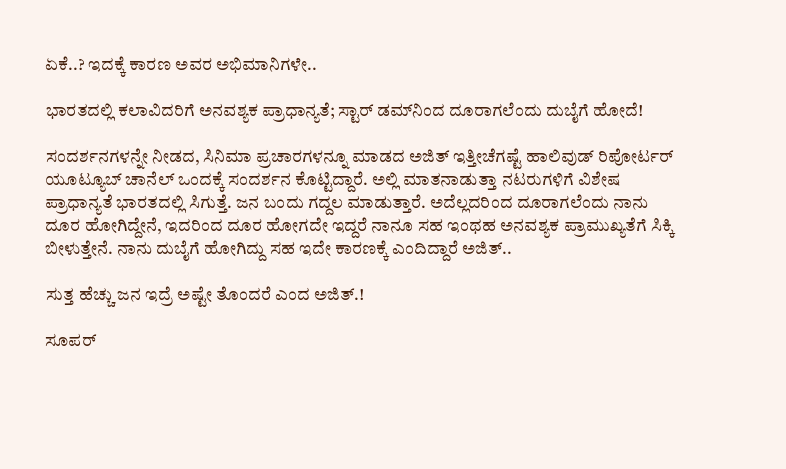ಏಕೆ..? ಇದಕ್ಕೆ ಕಾರಣ ಅವರ ಅಭಿಮಾನಿಗಳೇ..

ಭಾರತದಲ್ಲಿ ಕಲಾವಿದರಿಗೆ ಅನವಶ್ಯಕ ಪ್ರಾಧಾನ್ಯತೆ; ಸ್ಟಾರ್ ಡಮ್‌ನಿಂದ ದೂರಾಗಲೆಂದು ದುಬೈಗೆ ಹೋದೆ!

ಸಂದರ್ಶನಗಳನ್ನೇ ನೀಡದ, ಸಿನಿಮಾ ಪ್ರಚಾರಗಳನ್ನೂ ಮಾಡದ ಅಜಿತ್ ಇತ್ತೀಚೆಗಷ್ಟೆ ಹಾಲಿವುಡ್ ರಿಪೋರ್ಟರ್ ಯೂಟ್ಯೂಬ್ ಚಾನೆಲ್ ಒಂದಕ್ಕೆ ಸಂದರ್ಶನ ಕೊಟ್ಟಿದ್ದಾರೆ. ಅಲ್ಲಿ ಮಾತನಾಡುತ್ತಾ ನಟರುಗಳಿಗೆ ವಿಶೇಷ ಪ್ರಾಧಾನ್ಯತೆ ಭಾರತದಲ್ಲಿ ಸಿಗುತ್ತೆ. ಜನ ಬಂದು ಗದ್ದಲ ಮಾಡುತ್ತಾರೆ. ಅದೆಲ್ಲದರಿಂದ ದೂರಾಗಲೆಂದು ನಾನು ದೂರ ಹೋಗಿದ್ದೇನೆ, ಇದರಿಂದ ದೂರ ಹೋಗದೇ ಇದ್ದರೆ ನಾನೂ ಸಹ ಇಂಥಹ ಅನವಶ್ಯಕ ಪ್ರಾಮುಖ್ಯತೆಗೆ ಸಿಕ್ಕಿ ಬೀಳುತ್ತೇನೆ. ನಾನು ದುಬೈಗೆ ಹೋಗಿದ್ದು ಸಹ ಇದೇ ಕಾರಣಕ್ಕೆ ಎಂದಿದ್ದಾರೆ ಅಜಿತ್..

ಸುತ್ತ ಹೆಚ್ಚು ಜನ ಇದ್ರೆ ಅಷ್ಟೇ ತೊಂದರೆ ಎಂದ ಅಜಿತ್.!

ಸೂಪರ್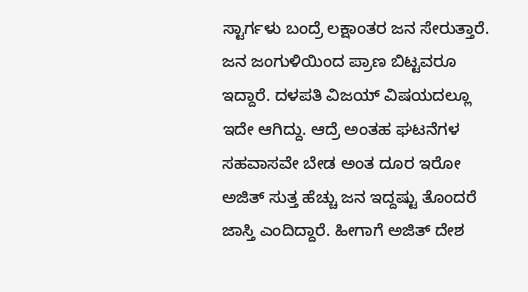ಸ್ಟಾರ್ಗಳು ಬಂದ್ರೆ ಲಕ್ಷಾಂತರ ಜನ ಸೇರುತ್ತಾರೆ. ಜನ ಜಂಗುಳಿಯಿಂದ ಪ್ರಾಣ ಬಿಟ್ಟವರೂ ಇದ್ದಾರೆ. ದಳಪತಿ ವಿಜಯ್ ವಿಷಯದಲ್ಲೂ ಇದೇ ಆಗಿದ್ದು. ಆದ್ರೆ ಅಂತಹ ಘಟನೆಗಳ ಸಹವಾಸವೇ ಬೇಡ ಅಂತ ದೂರ ಇರೋ ಅಜಿತ್ ಸುತ್ತ ಹೆಚ್ಚು ಜನ ಇದ್ದಷ್ಟು ತೊಂದರೆ ಜಾಸ್ತಿ ಎಂದಿದ್ದಾರೆ. ಹೀಗಾಗೆ ಅಜಿತ್ ದೇಶ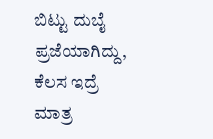ಬಿಟ್ಟು ದುಬೈ ಪ್ರಜೆಯಾಗಿದ್ದು, ಕೆಲಸ ಇದ್ರೆ ಮಾತ್ರ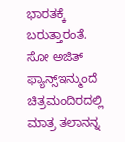ಭಾರತಕ್ಕೆ ಬರುತ್ತಾರಂತೆ. ಸೋ ಅಜಿತ್ ಫ್ಯಾನ್ಸ್ಇನ್ಮುಂದೆ ಚಿತ್ರಮಂದಿರದಲ್ಲಿ ಮಾತ್ರ ತಲಾನನ್ನ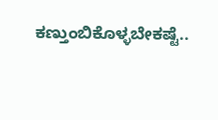ಕಣ್ತುಂಬಿಕೊಳ್ಳಬೇಕಷ್ಟೆ..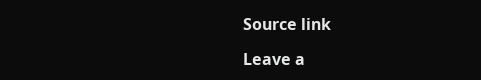Source link

Leave a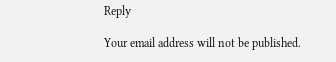Reply

Your email address will not be published.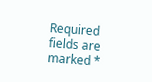Required fields are marked *